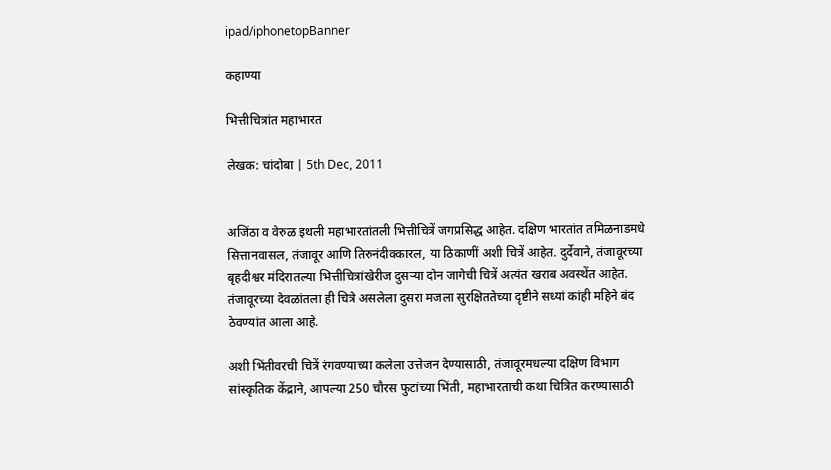ipad/iphonetopBanner

कहाण्या

भित्तीचित्रांत महाभारत

लेखक: चांदोबा | 5th Dec, 2011


अजिंठा व वेरुळ इथली महाभारतांतली भित्तीचित्रें जगप्रसिद्ध आहेत. दक्षिण भारतांत तमिळनाडमधे सित्तानवासल, तंजावूर आणि तिरुनंदीक्कारल, या ठिकाणीं अशी चित्रें आहेत. दुर्देवाने, तंजावूरच्या बृहदीश्वर मंदिरातल्या भित्तीचित्रांखेरीज दुसर्‍या दोन जागेची चित्रें अत्यंत खराब अवस्थेंत आहेत. तंजावूरच्या देवळांतला ही चित्रे असलेला दुसरा मजला सुरक्षिततेच्या दृष्टीने सध्यां कांही महिने बंद ठेवण्यांत आला आहे.

अशी भिंतीवरची चित्रें रंगवण्याच्या कलेला उत्तेजन देण्यासाठी, तंजावूरमधल्या दक्षिण विभाग सांस्कृतिक केंद्राने, आपल्या 250 चौरस फुटांच्या भिंती, महाभारताची कथा चित्रित करण्यासाठी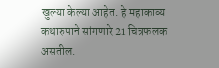खुल्या केल्या आहेत. हे महाकाव्य कथारुपाने सांगणारे 21 चित्रफलक असतील.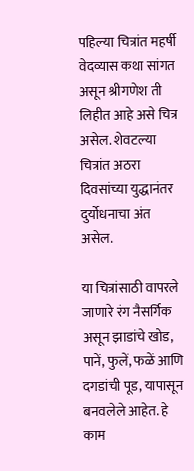पहिल्या चित्रांत महर्षी वेदव्यास कथा सांगत असून श्रीगणेश ती लिहीत आहे असे चित्र असेल. शेवटल्या चित्रांत अठरा दिवसांच्या युद्धानंतर दुर्योधनाचा अंत असेल.

या चित्रांसाठी वापरले जाणारे रंग नैसर्गिक असून झाडांचे खोड, पानें, फुलें, फळें आणि दगडांची पूड, यापासून बनवलेले आहेत. हे काम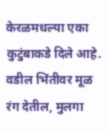केरळमधल्या एका कुटुंबाकडे दिले आहे. वडील भिंतीवर मूळ रंग देतील, मुलगा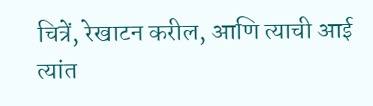चित्रें, रेखाटन करील, आणि त्याची आई त्यांत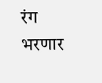रंग भरणार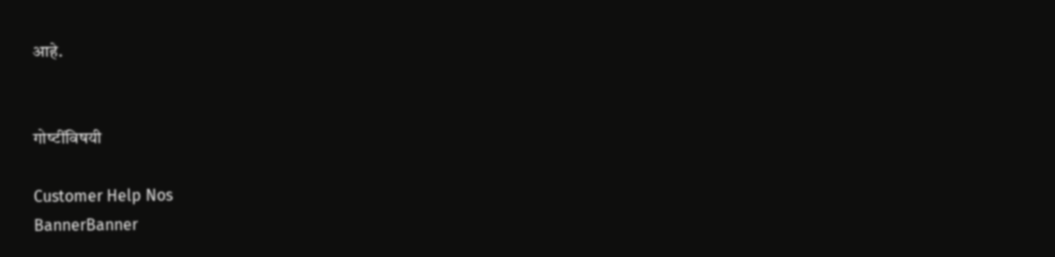आहे.


गोष्‍टींविषयी

Customer Help Nos
BannerBanner